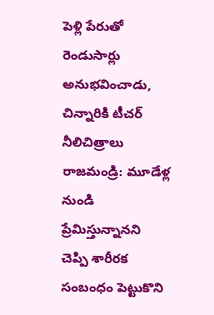పెళ్లి పేరుతో రెండుసార్లు అనుభవించాడు, చిన్నారికి టీచర్ నీలిచిత్రాలు
రాజమండ్రి: మూడేళ్ల నుండి ప్రేమిస్తున్నానని చెప్పి శారీరక సంబంధం పెట్టుకొని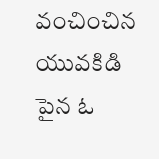వంచించిన యువకిడి పైన ఓ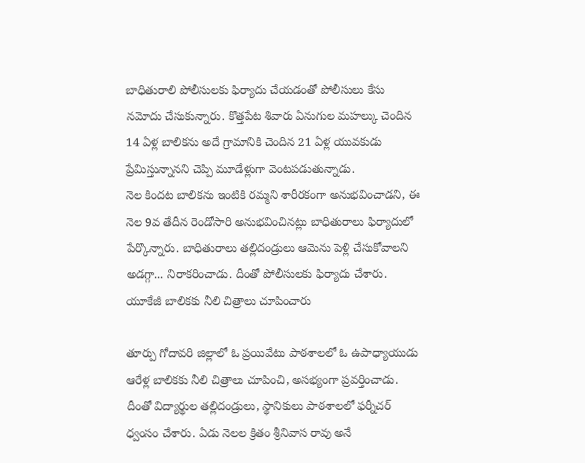బాధితురాలి పోలీసులకు ఫిర్యాదు చేయడంతో పోలీసులు కేసు నమోదు చేసుకున్నారు. కొత్తపేట శివారు ఏనుగుల మహల్కు చెందిన 14 ఏళ్ల బాలికను అదే గ్రామానికి చెందిన 21 ఏళ్ల యువకుడు ప్రేమిస్తున్నానని చెప్పి మూడేళ్లుగా వెంటపడుతున్నాడు.
నెల కిందట బాలికను ఇంటికి రమ్మని శారీరకంగా అనుభవించాడని, ఈ నెల 9వ తేదీన రెండోసారి అనుభవించినట్లు బాధితురాలు ఫిర్యాదులో పేర్కొన్నారు. బాధితురాలు తల్లిదండ్రులు ఆమెను పెళ్లి చేసుకోవాలని అడగ్గా... నిరాకరించాడు. దీంతో పోలీసులకు ఫిర్యాదు చేశారు.
యూకేజీ బాలికకు నీలి చిత్రాలు చూపించారు

తూర్పు గోదావరి జిల్లాలో ఓ ప్రయివేటు పాఠశాలలో ఓ ఉపాధ్యాయుడు ఆరేళ్ల బాలికకు నీలి చిత్రాలు చూపించి, అసభ్యంగా ప్రవర్తించాడు. దీంతో విద్యార్థుల తల్లిదండ్రులు, స్థానికులు పాఠశాలలో ఫర్నీచర్ ధ్వంసం చేశారు. ఏడు నెలల క్రితం శ్రీనివాస రావు అనే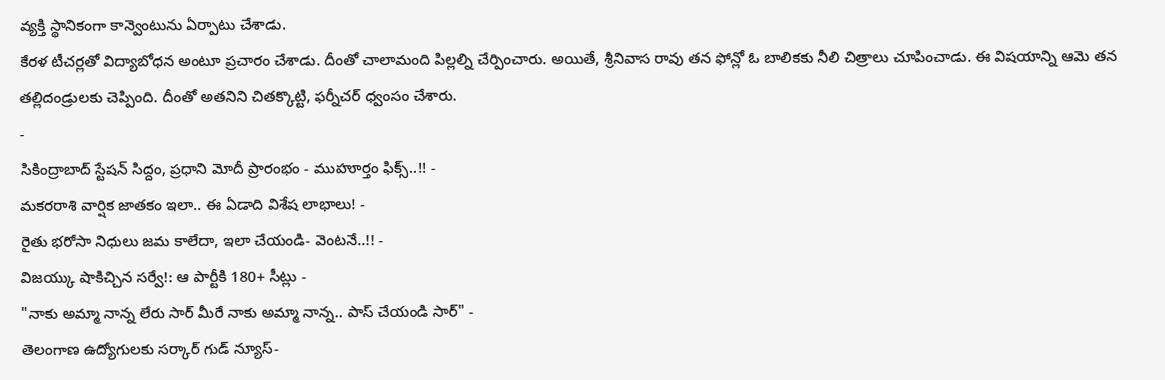వ్యక్తి స్థానికంగా కాన్వెంటును ఏర్పాటు చేశాడు.
కేరళ టీచర్లతో విద్యాబోధన అంటూ ప్రచారం చేశాడు. దీంతో చాలామంది పిల్లల్ని చేర్పించారు. అయితే, శ్రీనివాస రావు తన ఫోన్లో ఓ బాలికకు నీలి చిత్రాలు చూపించాడు. ఈ విషయాన్ని ఆమె తన తల్లిదండ్రులకు చెప్పింది. దీంతో అతనిని చితక్కొట్టి, ఫర్నీచర్ ధ్వంసం చేశారు.
-
సికింద్రాబాద్ స్టేషన్ సిద్దం, ప్రధాని మోదీ ప్రారంభం - ముహూర్తం ఫిక్స్..!! -
మకరరాశి వార్షిక జాతకం ఇలా.. ఈ ఏడాది విశేష లాభాలు! -
రైతు భరోసా నిధులు జమ కాలేదా, ఇలా చేయండి- వెంటనే..!! -
విజయ్కు షాకిచ్చిన సర్వే!: ఆ పార్టీకి 180+ సీట్లు -
"నాకు అమ్మా నాన్న లేరు సార్ మీరే నాకు అమ్మా నాన్న.. పాస్ చేయండి సార్" -
తెలంగాణ ఉద్యోగులకు సర్కార్ గుడ్ న్యూస్-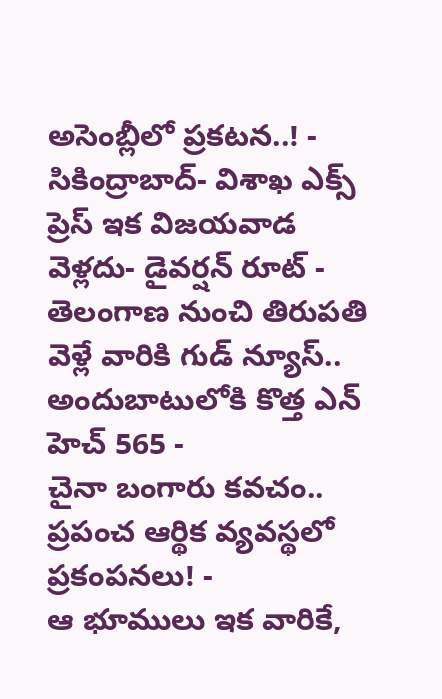అసెంబ్లీలో ప్రకటన..! -
సికింద్రాబాద్- విశాఖ ఎక్స్ ప్రెస్ ఇక విజయవాడ వెళ్లదు- డైవర్షన్ రూట్ -
తెలంగాణ నుంచి తిరుపతి వెళ్లే వారికి గుడ్ న్యూస్.. అందుబాటులోకి కొత్త ఎన్ హెచ్ 565 -
చైనా బంగారు కవచం.. ప్రపంచ ఆర్థిక వ్యవస్థలో ప్రకంపనలు! -
ఆ భూములు ఇక వారికే,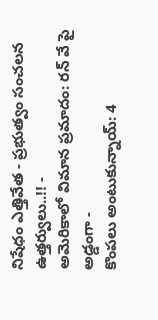నిషేధం ఎత్తివేత - ప్రభుత్వం సంచలన ఉత్తర్వులు..!! -
అమెరికాలో విమాన ప్రమాదం: రన్ వే పై అడ్డంగా -
కొంపలు అంటుకున్నాయ్: 4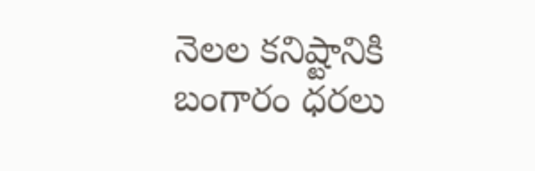నెలల కనిష్టానికి బంగారం ధరలు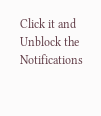Click it and Unblock the Notifications